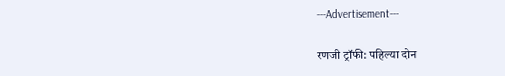---Advertisement---

रणजी ट्रॉफी: पहिल्या दोन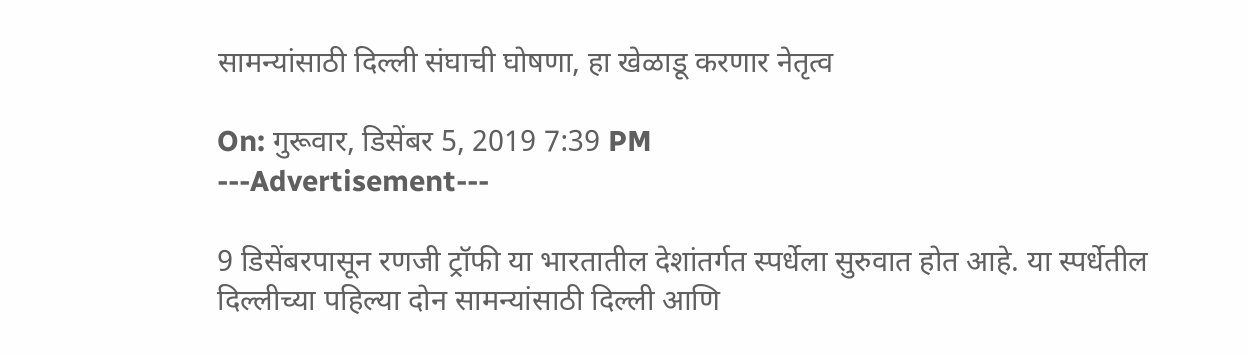सामन्यांसाठी दिल्ली संघाची घोषणा, हा खेळाडू करणार नेतृत्व

On: गुरूवार, डिसेंबर 5, 2019 7:39 PM
---Advertisement---

9 डिसेंबरपासून रणजी ट्रॉफी या भारतातील देशांतर्गत स्पर्धेला सुरुवात होत आहे. या स्पर्धेतील दिल्लीच्या पहिल्या दोन सामन्यांसाठी दिल्ली आणि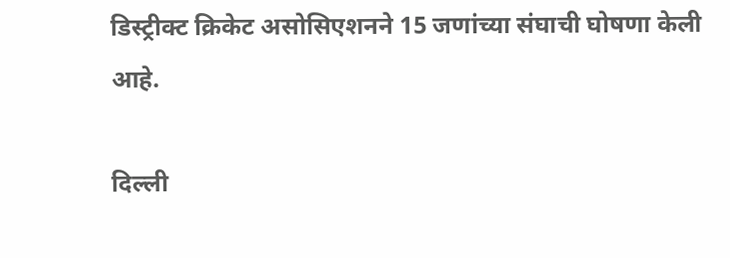डिस्ट्रीक्ट क्रिकेट असोसिएशनने 15 जणांच्या संघाची घोषणा केली आहे.

दिल्ली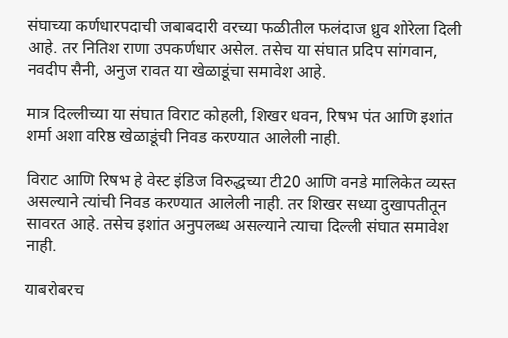संघाच्या कर्णधारपदाची जबाबदारी वरच्या फळीतील फलंदाज ध्रुव शोरेला दिली आहे. तर नितिश राणा उपकर्णधार असेल. तसेच या संघात प्रदिप सांगवान, नवदीप सैनी, अनुज रावत या खेळाडूंचा समावेश आहे.

मात्र दिल्लीच्या या संघात विराट कोहली, शिखर धवन, रिषभ पंत आणि इशांत शर्मा अशा वरिष्ठ खेळाडूंची निवड करण्यात आलेली नाही.

विराट आणि रिषभ हे वेस्ट इंडिज विरुद्धच्या टी20 आणि वनडे मालिकेत व्यस्त असल्याने त्यांची निवड करण्यात आलेली नाही. तर शिखर सध्या दुखापतीतून सावरत आहे. तसेच इशांत अनुपलब्ध असल्याने त्याचा दिल्ली संघात समावेश नाही.

याबरोबरच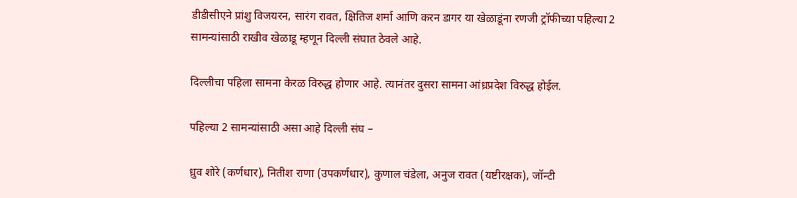डीडीसीएने प्रांशु विजयरन, सारंग रावत, क्षितिज शर्मा आणि करन डागर या खेळाडूंना रणजी ट्रॉफीच्या पहिल्या 2 सामन्यांसाठी राखीव खेळाडू म्हणून दिल्ली संघात ठेवले आहे.

दिल्लीचा पहिला सामना केरळ विरुद्ध होणार आहे. त्यानंतर दुसरा सामना आंध्रप्रदेश विरुद्ध होईल.

पहिल्या 2 सामन्यांसाठी असा आहे दिल्ली संघ –

ध्रुव शोरे (कर्णधार), नितीश राणा (उपकर्णधार), कुणाल चंडेला, अनुज रावत (यष्टीरक्षक), जॉन्टी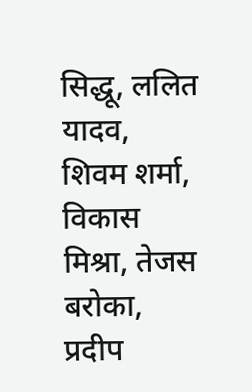सिद्धू, ललित यादव, शिवम शर्मा, विकास मिश्रा, तेजस बरोका, प्रदीप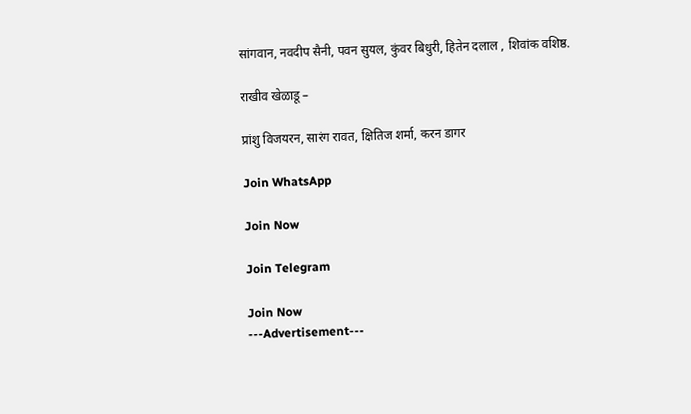सांगवान, नवदीप सैनी, पवन सुयल, कुंवर बिधुरी, हितेन दलाल , शिवांक वशिष्ठ.

राखीव खेळाडू –

प्रांशु विजयरन, सारंग रावत, क्षितिज शर्मा, करन डागर

Join WhatsApp

Join Now

Join Telegram

Join Now
---Advertisement---